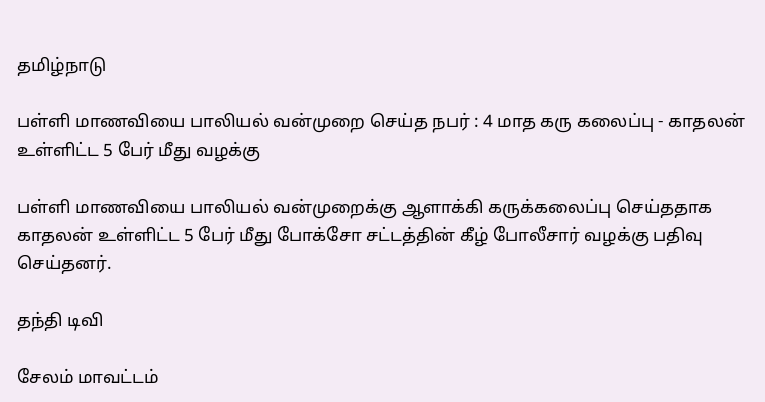தமிழ்நாடு

பள்ளி மாணவியை பாலியல் வன்முறை செய்த நபர் : 4 மாத கரு கலைப்பு - காதலன் உள்ளிட்ட 5 பேர் மீது வழக்கு

பள்ளி மாணவியை பாலியல் வன்முறைக்கு ஆளாக்கி கருக்கலைப்பு செய்ததாக காதலன் உள்ளிட்ட 5 பேர் மீது போக்சோ சட்டத்தின் கீழ் போலீசார் வழக்கு பதிவு செய்தனர்.

தந்தி டிவி

சேலம் மாவட்டம்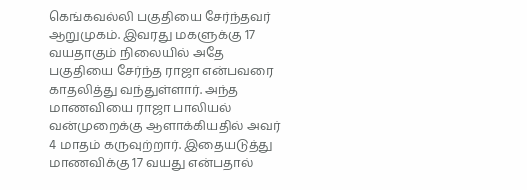கெங்கவல்லி பகுதியை சேர்ந்தவர் ஆறுமுகம். இவரது மகளுக்கு 17 வயதாகும் நிலையில் அதே பகுதியை சேர்ந்த ராஜா என்பவரை காதலித்து வந்துள்ளார். அந்த மாணவியை ராஜா பாலியல் வன்முறைக்கு ஆளாக்கியதில் அவர் 4 மாதம் கருவுற்றார். இதையடுத்து மாணவிக்கு 17 வயது என்பதால்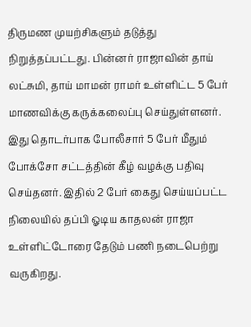திருமண முயற்சிகளும் தடுத்து நிறுத்தப்பட்டது. பின்னர் ராஜாவின் தாய் லட்சுமி, தாய் மாமன் ராமர் உள்ளிட்ட 5 பேர் மாணவிக்கு கருக்கலைப்பு செய்துள்ளனர். இது தொடர்பாக போலீசார் 5 பேர் மீதும் போக்சோ சட்டத்தின் கீழ் வழக்கு பதிவு செய்தனர். இதில் 2 பேர் கைது செய்யப்பட்ட நிலையில் தப்பி ஓடிய காதலன் ராஜா உள்ளிட்டோரை தேடும் பணி நடைபெற்று வருகிறது.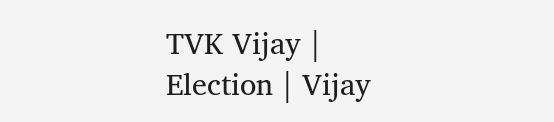TVK Vijay | Election | Vijay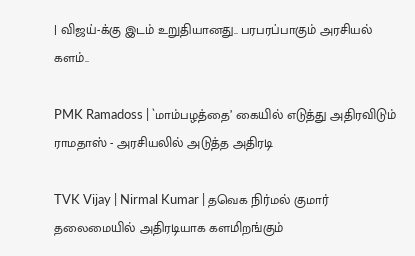| விஜய்-க்கு இடம் உறுதியானது.. பரபரப்பாகும் அரசியல் களம்..

PMK Ramadoss | `மாம்பழத்தை’ கையில் எடுத்து அதிரவிடும் ராமதாஸ் - அரசியலில் அடுத்த அதிரடி

TVK Vijay | Nirmal Kumar | தவெக நிர்மல் குமார் தலைமையில் அதிரடியாக களமிறங்கும்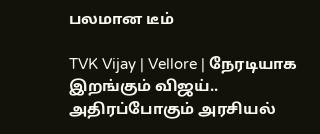பலமான டீம்

TVK Vijay | Vellore | நேரடியாக இறங்கும் விஜய்.. அதிரப்போகும் அரசியல்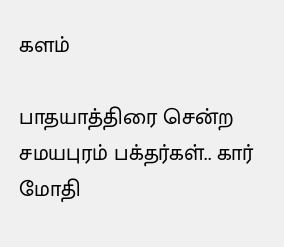களம்

பாதயாத்திரை சென்ற சமயபுரம் பக்தர்கள்.. கார் மோதி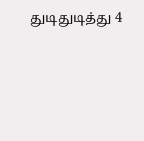துடிதுடித்து 4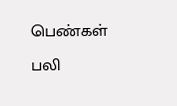பெண்கள் பலி